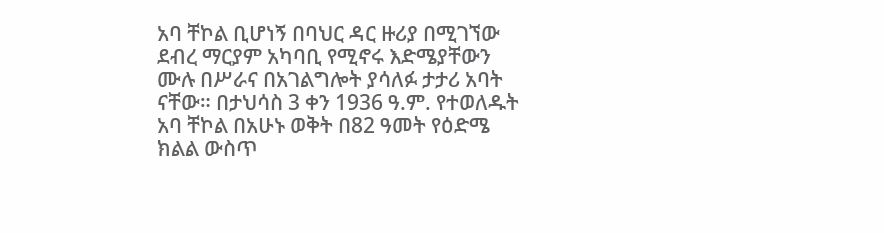አባ ቸኮል ቢሆነኝ በባህር ዳር ዙሪያ በሚገኘው ደብረ ማርያም አካባቢ የሚኖሩ እድሜያቸውን ሙሉ በሥራና በአገልግሎት ያሳለፉ ታታሪ አባት ናቸው። በታህሳስ 3 ቀን 1936 ዓ.ም. የተወለዱት አባ ቸኮል በአሁኑ ወቅት በ82 ዓመት የዕድሜ ክልል ውስጥ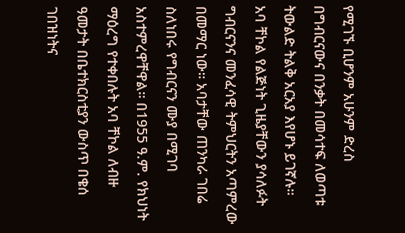የሚገኙ ቢሆንም አሁንም ድረስ በግብርናውና በንቃት በመሳተፍ ለወጣቱ ትውልድ ትልቅ አርአያ እየሆኑ ይገኛሉ።
አባ ቸኮል የልጅነት ጊዜያቸውን ያሳለፉት ግብርናንና መንፈሳዊ ትምህርትን አጣምረው በመማር ነው። አባታቸው ጠንካራ ገበሬ ስለነበሩ የግብርናን ሙያ በሚገባ አስተምረዋቸዋል። በ1955 ዓ.ም. የክህነት ማዕረግ የተቀበሉት አባ ቸኮል ለብዙ ዓመታት በቤተክርስቲያን ውስጥ በቄሰ ገበዝነትና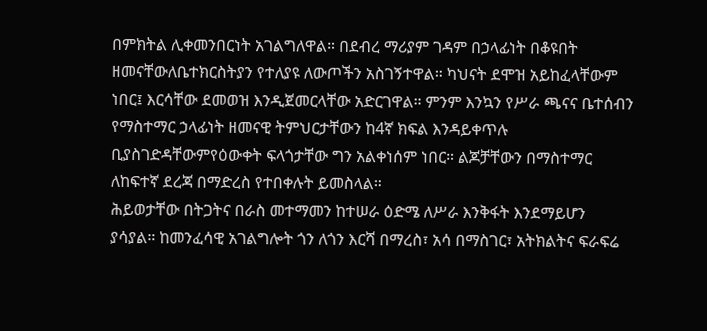በምክትል ሊቀመንበርነት አገልግለዋል። በደብረ ማሪያም ገዳም በኃላፊነት በቆዩበት ዘመናቸውለቤተክርስትያን የተለያዩ ለውጦችን አስገኝተዋል። ካህናት ደሞዝ አይከፈላቸውም ነበር፤ እርሳቸው ደመወዝ እንዲጀመርላቸው አድርገዋል። ምንም እንኳን የሥራ ጫናና ቤተሰብን የማስተማር ኃላፊነት ዘመናዊ ትምህርታቸውን ከ4ኛ ክፍል እንዳይቀጥሉ ቢያስገድዳቸውምየዕውቀት ፍላጎታቸው ግን አልቀነሰም ነበር። ልጆቻቸውን በማስተማር ለከፍተኛ ደረጃ በማድረስ የተበቀሉት ይመስላል።
ሕይወታቸው በትጋትና በራስ መተማመን ከተሠራ ዕድሜ ለሥራ እንቅፋት እንደማይሆን ያሳያል። ከመንፈሳዊ አገልግሎት ጎን ለጎን እርሻ በማረስ፣ አሳ በማስገር፣ አትክልትና ፍራፍሬ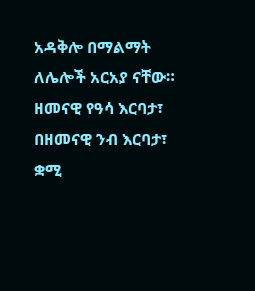አዳቅሎ በማልማት ለሌሎች አርአያ ናቸው። ዘመናዊ የዓሳ እርባታ፣ በዘመናዊ ንብ እርባታ፣ ቋሚ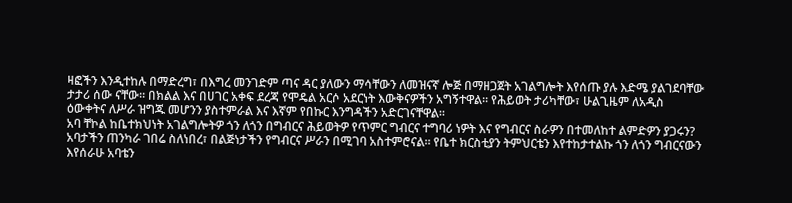ዛፎችን እንዲተከሉ በማድረግ፣ በእግረ መንገድም ጣና ዳር ያለውን ማሳቸውን ለመዝናኛ ሎጅ በማዘጋጀት አገልግሎት እየሰጡ ያሉ እድሜ ያልገደባቸው ታታሪ ሰው ናቸው። በክልል እና በሀገር አቀፍ ደረጃ የሞዴል አርሶ አደርነት እውቅናዎችን አግኝተዋል። የሕይወት ታሪካቸው፣ ሁልጊዜም ለአዲስ ዕውቀትና ለሥራ ዝግጁ መሆንን ያስተምራል እና እኛም የበኩር እንግዳችን አድርገናቸዋል።
አባ ቸኮል ከቤተክህነት አገልግሎትዎ ጎን ለጎን በግብርና ሕይወትዎ የጥምር ግብርና ተግባሪ ነዎት እና የግብርና ስራዎን በተመለከተ ልምድዎን ያጋሩን?
አባታችን ጠንካራ ገበሬ ስለነበረ፣ በልጅነታችን የግብርና ሥራን በሚገባ አስተምሮናል። የቤተ ክርስቲያን ትምህርቴን እየተከታተልኩ ጎን ለጎን ግብርናውን እየሰራሁ አባቴን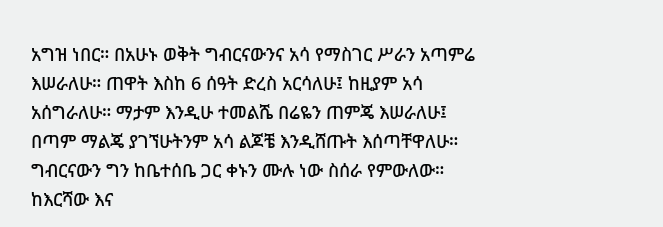አግዝ ነበር። በአሁኑ ወቅት ግብርናውንና አሳ የማስገር ሥራን አጣምሬ እሠራለሁ። ጠዋት እስከ 6 ሰዓት ድረስ አርሳለሁ፤ ከዚያም አሳ አሰግራለሁ። ማታም እንዲሁ ተመልሼ በሬዬን ጠምጄ እሠራለሁ፤ በጣም ማልጄ ያገኘሁትንም አሳ ልጆቼ እንዲሸጡት እሰጣቸዋለሁ። ግብርናውን ግን ከቤተሰቤ ጋር ቀኑን ሙሉ ነው ስሰራ የምውለው።
ከእርሻው እና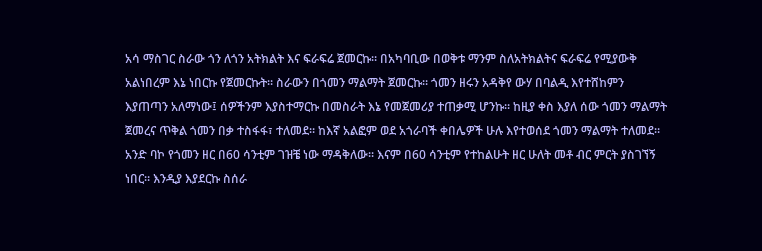አሳ ማስገር ስራው ጎን ለጎን አትክልት እና ፍራፍሬ ጀመርኩ። በአካባቢው በወቅቱ ማንም ስለአትክልትና ፍራፍሬ የሚያውቅ አልነበረም እኔ ነበርኩ የጀመርኩት። ስራውን በጎመን ማልማት ጀመርኩ። ጎመን ዘሩን አዳቅየ ውሃ በባልዲ እየተሸከምን እያጠጣን አለማነው፤ ሰዎችንም እያስተማርኩ በመስራት እኔ የመጀመሪያ ተጠቃሚ ሆንኩ። ከዚያ ቀስ እያለ ሰው ጎመን ማልማት ጀመረና ጥቅል ጎመን በቃ ተስፋፋ፣ ተለመደ። ከእኛ አልፎም ወደ አጎራባች ቀበሌዎች ሁሉ እየተወሰደ ጎመን ማልማት ተለመደ። አንድ ባኮ የጎመን ዘር በ60 ሳንቲም ገዝቼ ነው ማዳቅለው፡፡ እናም በ60 ሳንቲም የተከልሁት ዘር ሁለት መቶ ብር ምርት ያስገኘኝ ነበር። እንዲያ እያደርኩ ስሰራ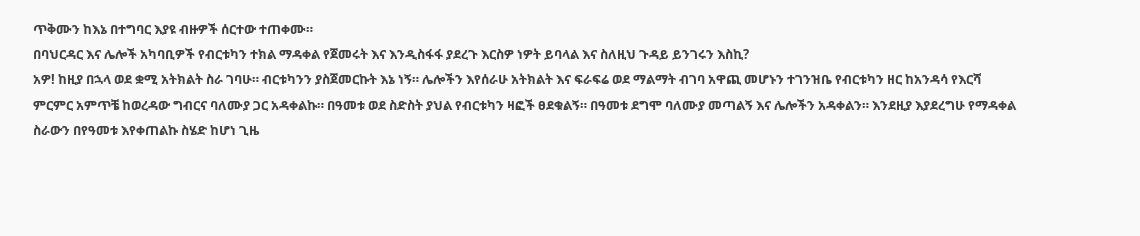ጥቅሙን ከእኔ በተግባር እያዩ ብዙዎች ሰርተው ተጠቀሙ።
በባህርዳር እና ሌሎች አካባቢዎች የብርቱካን ተክል ማዳቀል የጀመሩት እና እንዲስፋፋ ያደረጉ እርስዎ ነዎት ይባላል እና ስለዚህ ጉዳይ ይንገሩን እስኪ?
አዎ! ከዚያ በኋላ ወደ ቋሚ አትክልት ስራ ገባሁ። ብርቱካንን ያስጀመርኩት እኔ ነኝ። ሌሎችን እየሰራሁ አትክልት እና ፍራፍሬ ወደ ማልማት ብገባ አዋጪ መሆኑን ተገንዝቤ የብርቱካን ዘር ከአንዳሳ የእርሻ ምርምር አምጥቼ ከወረዳው ግብርና ባለሙያ ጋር አዳቀልኩ። በዓመቱ ወደ ስድስት ያህል የብርቱካን ዛፎች ፀደቁልኝ። በዓመቱ ደግሞ ባለሙያ መጣልኝ እና ሌሎችን አዳቀልን። እንደዚያ እያደረግሁ የማዳቀል ስራውን በየዓመቱ እየቀጠልኩ ስሄድ ከሆነ ጊዜ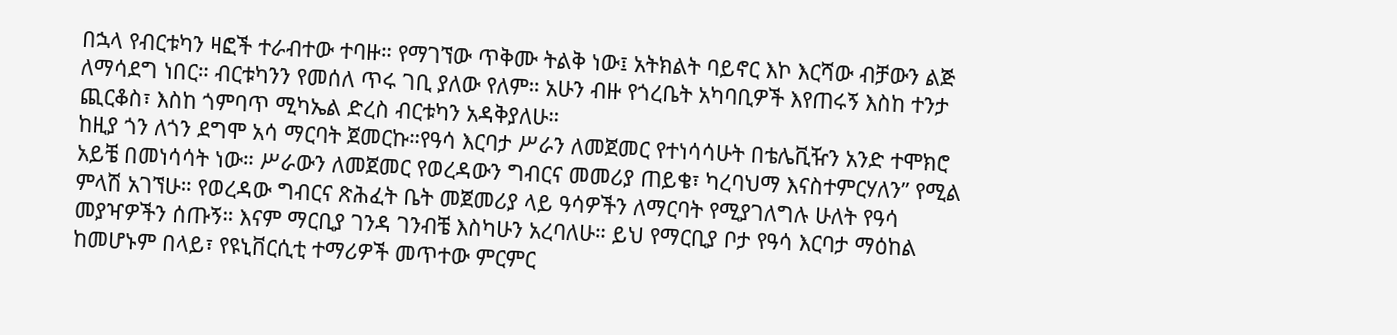በኋላ የብርቱካን ዛፎች ተራብተው ተባዙ። የማገኘው ጥቅሙ ትልቅ ነው፤ አትክልት ባይኖር እኮ እርሻው ብቻውን ልጅ ለማሳደግ ነበር። ብርቱካንን የመሰለ ጥሩ ገቢ ያለው የለም። አሁን ብዙ የጎረቤት አካባቢዎች እየጠሩኝ እስከ ተንታ ጪርቆስ፣ እስከ ጎምባጥ ሚካኤል ድረስ ብርቱካን አዳቅያለሁ።
ከዚያ ጎን ለጎን ደግሞ አሳ ማርባት ጀመርኩ።የዓሳ እርባታ ሥራን ለመጀመር የተነሳሳሁት በቴሌቪዥን አንድ ተሞክሮ አይቼ በመነሳሳት ነው። ሥራውን ለመጀመር የወረዳውን ግብርና መመሪያ ጠይቄ፣ ካረባህማ እናስተምርሃለን” የሚል ምላሽ አገኘሁ። የወረዳው ግብርና ጽሕፈት ቤት መጀመሪያ ላይ ዓሳዎችን ለማርባት የሚያገለግሉ ሁለት የዓሳ መያዣዎችን ሰጡኝ። እናም ማርቢያ ገንዳ ገንብቼ እስካሁን አረባለሁ። ይህ የማርቢያ ቦታ የዓሳ እርባታ ማዕከል ከመሆኑም በላይ፣ የዩኒቨርሲቲ ተማሪዎች መጥተው ምርምር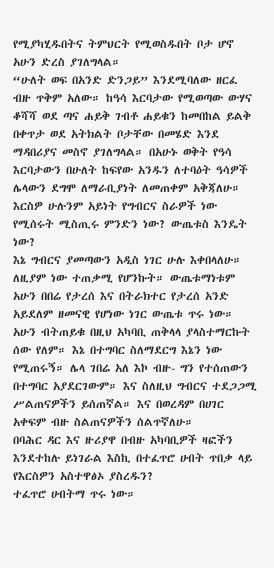የሚያካሂዱበትና ትምህርት የሚወስዱበት ቦታ ሆኖ አሁን ድረስ ያገለግላል።
“ሁለት ወፍ በአንድ ድንጋይ” እንደሚባለው ዘርፈ ብዙ ጥቅም አለው። ከዓሳ እርባታው የሚወጣው ውሃና ቆሻሻ ወደ ጣና ሐይቅ ገብቶ ሐይቁን ከመበከል ይልቅ በቀጥታ ወደ አትክልት ቦታቸው በመሄድ እንደ ማዳበሪያና መስኖ ያገለግላል። በአሁኑ ወቅት የዓሳ እርባታውን በሁለት ከፍየው አንዱን ለተባዕት ዓሳዎች ሌላውን ደግሞ ለማራቢያነት ለመጠቀም አቅጃለሁ።
እርስዎ ሁሉንም አይነት የግብርና ስራዎች ነው የሚሰሩት ሚስጢሩ ምንድን ነው? ውጤቱስ እንዴት ነው?
እኔ ግብርና ያመጣውን አዲስ ነገር ሁሉ እቀበላለሁ። ለዚያም ነው ተጠቃሚ የሆንኩት። ውጤቱማነቱም አሁን በበሬ የታረሰ እና በትራክተር የታረሰ አንድ አይደለም ዘመናዊ የሆነው ነገር ውጤቱ ጥሩ ነው። አሁን ብትጠይቁ በዚህ አካባቢ ጠቅላላ ያላስተማርኩት ሰው የለም። እኔ በተግባር ስለማደርግ እኔን ነው የሚጠሩኝ። ሌላ ገበሬ አለ እኮ ብዙ- ግን የተሰጠውን በተግባር አያደርገውም። እና ስለዚህ ግብርና ተደጋጋሚ ሥልጠናዎችን ይሰጠኛል። እና በወረዳም በሀገር አቀፍም ብዙ ስልጠናዎችን ሰልጥኛለሁ።
በባሕር ዳር እና ዙሪያዋ በብዙ አካባቢዎች ዛፎችን እንደተከሉ ይነገራል እስኪ በተፈጥሮ ሀብት ጥበቃ ላይ የእርስዎን አስተዋፅኦ ያስረዱን?
ተፈጥሮ ሀብትማ ጥሩ ነው።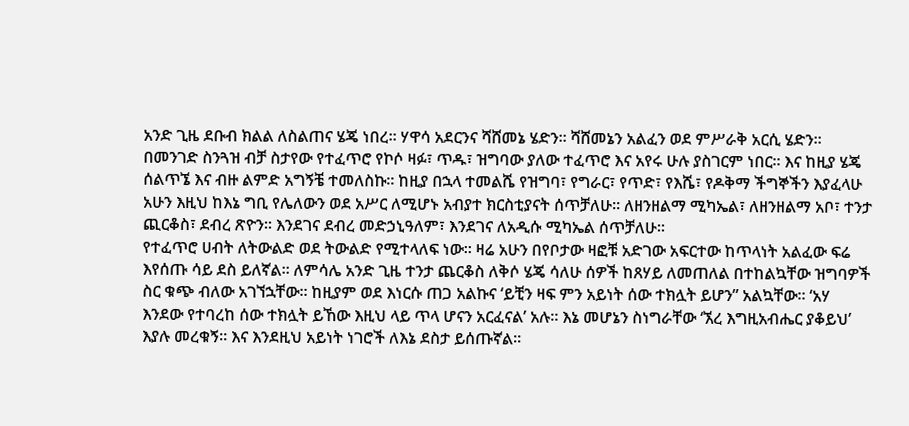አንድ ጊዜ ደቡብ ክልል ለስልጠና ሄጄ ነበረ። ሃዋሳ አደርንና ሻሸመኔ ሄድን። ሻሸመኔን አልፈን ወደ ምሥራቅ አርሲ ሄድን። በመንገድ ስንጓዝ ብቻ ስታየው የተፈጥሮ የኮሶ ዛፉ፣ ጥዱ፣ ዝግባው ያለው ተፈጥሮ እና አየሩ ሁሉ ያስገርም ነበር። እና ከዚያ ሄጄ ሰልጥኜ እና ብዙ ልምድ አግኝቼ ተመለስኩ። ከዚያ በኋላ ተመልሼ የዝግባ፣ የግራር፣ የጥድ፣ የእሼ፣ የዶቅማ ችግኞችን እያፈላሁ አሁን እዚህ ከእኔ ግቢ የሌለውን ወደ አሥር ለሚሆኑ አብያተ ክርስቲያናት ሰጥቻለሁ። ለዘንዘልማ ሚካኤል፣ ለዘንዘልማ አቦ፣ ተንታ ጪርቆስ፣ ደብረ ጽዮን። እንደገና ደብረ መድኃኒዓለም፣ እንደገና ለአዲሱ ሚካኤል ሰጥቻለሁ።
የተፈጥሮ ሀብት ለትውልድ ወደ ትውልድ የሚተላለፍ ነው። ዛሬ አሁን በየቦታው ዛፎቹ አድገው አፍርተው ከጥላነት አልፈው ፍሬ እየሰጡ ሳይ ደስ ይለኛል። ለምሳሌ አንድ ጊዜ ተንታ ጨርቆስ ለቅሶ ሄጄ ሳለሁ ሰዎች ከጸሃይ ለመጠለል በተከልኳቸው ዝግባዎች ስር ቁጭ ብለው አገኘኋቸው። ከዚያም ወደ እነርሱ ጠጋ አልኩና ‘ይቺን ዛፍ ምን አይነት ሰው ተክሏት ይሆን” አልኳቸው። ‘አሃ እንደው የተባረከ ሰው ተክሏት ይኸው እዚህ ላይ ጥላ ሆናን አርፈናል’ አሉ። እኔ መሆኔን ስነግራቸው ‘ኧረ እግዚአብሔር ያቆይህ’ እያሉ መረቁኝ። እና እንደዚህ አይነት ነገሮች ለእኔ ደስታ ይሰጡኛል።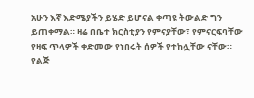አሁን እኛ እድሜያችን ይሄድ ይሆናል ቀጣዩ ትውልድ ግን ይጠቀማል። ዛሬ በቤተ ክርስቲያን የምናያቸው፣ የምናርፍባቸው የዛፍ ጥላዎች ቀድመው የነበሩት ሰዎች የተከሏቸው ናቸው።
የልጅ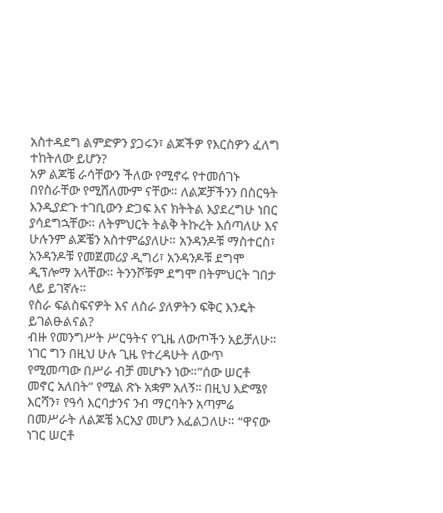አስተዳደግ ልምድዎን ያጋሩን፣ ልጆችዎ የእርስዎን ፈለግ ተከትለው ይሆን?
አዎ ልጆቼ ራሳቸውን ችለው የሚኖሩ የተመሰገኑ በየስራቸው የሚሸለሙም ናቸው። ለልጆቻችንን በስርዓት እንዲያድጉ ተገቢውን ድጋፍ እና ክትትል እያደረግሁ ነበር ያሳደግኋቸው። ለትምህርት ትልቅ ትኩረት እሰጣለሁ እና ሁሉንም ልጆቼን አስተምሬያለሁ። አንዳንዶቹ ማስተርስ፣ አንዳንዶቹ የመጀመሪያ ዲግሪ፣ አንዳንዶቹ ደግሞ ዲፕሎማ አላቸው። ትንንሾቹም ደግሞ በትምህርት ገበታ ላይ ይገኛሉ።
የስራ ፍልስፍናዎት እና ለስራ ያለዎትን ፍቅር እንዴት ይገልፁልናል?
ብዙ የመንግሥት ሥርዓትና የጊዜ ለውጦችን አይቻለሁ፡፡ ነገር ግን በዚህ ሁሉ ጊዜ የተረዳሁት ለውጥ የሚመጣው በሥራ ብቻ መሆኑን ነው።”ሰው ሠርቶ መኖር አለበት” የሚል ጽኑ አቋም አለኝ፡፡ በዚህ እድሜየ እርሻን፣ የዓሳ እርባታንና ንብ ማርባትን አጣምሬ በመሥራት ለልጆቼ አርአያ መሆን እፈልጋለሁ። “ዋናው ነገር ሠርቶ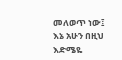መለወጥ ነው፤ እኔ አሁን በዚህ እድሜዬ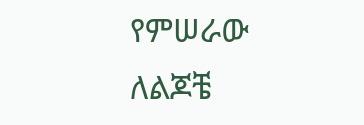የምሠራው ለልጆቼ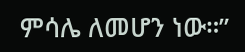ምሳሌ ለመሆን ነው።”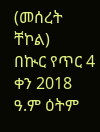(መሰረት ቸኮል)
በኲር የጥር 4 ቀን 2018 ዓ.ም ዕትም